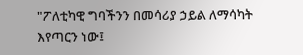"ፖለቲካዊ ግባችንን በመሳሪያ ኃይል ለማሳካት እየጣርን ነው፤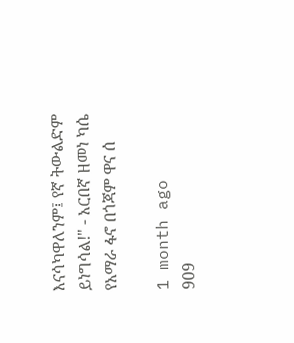እናሳካዋለንም፤ የኛ ትውልድም ይነግሳል!" - አርበኛ ዘመነ ካሴ የአማራ ፋኖ በጎጃም ዋና ሰ

1 month ago
909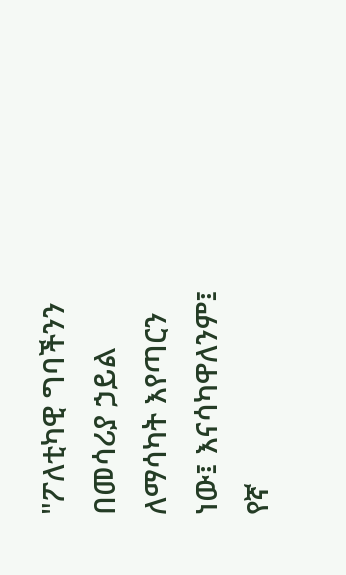"ፖለቲካዊ ግባችንን በመሳሪያ ኃይል ለማሳካት እየጣርን ነው፤ እናሳካዋለንም፤ የኛ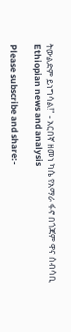ትውልድም ይነግሳል!" - አርበኛ ዘመነ ካሴ የአማራ ፋኖ በጎጃም ዋና ሰብሳቢ
Ethiopian news and analysis

Please subscribe and share:-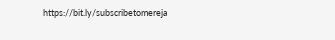https://bit.ly/subscribetomereja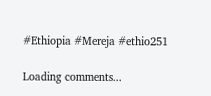#Ethiopia #Mereja #ethio251

Loading comments...